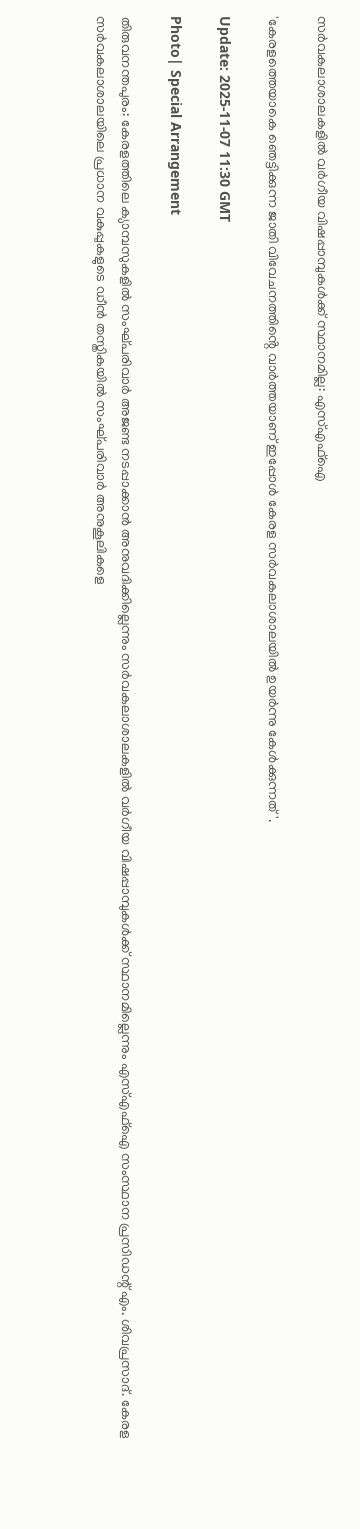സർവകലാശാലകളിൽ വർഗീയ വിഷപ്പാമ്പുകൾക്ക് സ്ഥാനമില്ല: എസ്എഫ്ഐ

'കേരളത്തെയാകെ ഞെട്ടിക്കുന്ന ജാതി വിവേചനത്തിൻ്റെ വാർത്തയാണ് ഇപ്പോൾ കേരള സർവകലാശാലയിൽ ഉയർന്നു കേൾക്കുന്നത്'.

Update: 2025-11-07 11:30 GMT

Photo| Special Arrangement

തിരുവനന്തപുരം: കേരളത്തിലെ ക്യാമ്പസുകളിൽ സംഘ്പരിവാർ അജണ്ട നടപ്പാക്കാൻ അനുവദിക്കില്ലെന്നും സർവകലാശാലകളിൽ വർഗീയ വിഷപ്പാമ്പുകൾക്ക് സ്ഥാനമില്ലെന്നും എസ്എഫ്ഐ സംസ്ഥാന പ്രസിഡന്റ് എം. ശിവപ്രസാദ്. കേരള സർവകലാശാലയിലെ പ്രധാന വകുപ്പുകളുടെ ഡീൻ തസ്തികയിൽ സംഘ്പരിവാർ അനുകൂലികളെ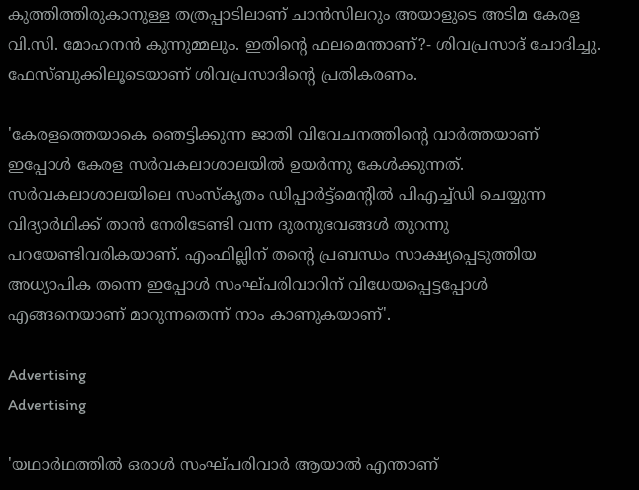കുത്തിത്തിരുകാനുള്ള തത്രപ്പാടിലാണ് ചാൻസിലറും അയാളുടെ അടിമ കേരള വി.സി. മോഹനൻ കുന്നുമ്മലും. ഇതിൻ്റെ ഫലമെന്താണ്?- ശിവപ്രസാദ് ചോദിച്ചു. ഫേസ്ബുക്കിലൂടെയാണ് ശിവപ്രസാദിന്റെ പ്രതികരണം.

'കേരളത്തെയാകെ ഞെട്ടിക്കുന്ന ജാതി വിവേചനത്തിൻ്റെ വാർത്തയാണ് ഇപ്പോൾ കേരള സർവകലാശാലയിൽ ഉയർന്നു കേൾക്കുന്നത്. സർവകലാശാലയിലെ സംസ്കൃതം ഡിപ്പാർട്ട്മെൻ്റിൽ പിഎച്ച്ഡി ചെയ്യുന്ന വിദ്യാർഥിക്ക് താൻ നേരിടേണ്ടി വന്ന ദുരനുഭവങ്ങൾ തുറന്നു പറയേണ്ടിവരികയാണ്. എംഫില്ലിന് തൻ്റെ പ്രബന്ധം സാക്ഷ്യപ്പെടുത്തിയ അധ്യാപിക തന്നെ ഇപ്പോൾ സംഘ്പരിവാറിന് വിധേയപ്പെട്ടപ്പോൾ എങ്ങനെയാണ് മാറുന്നതെന്ന് നാം കാണുകയാണ്'.

Advertising
Advertising

'യഥാർഥത്തിൽ ഒരാൾ സംഘ്പരിവാർ ആയാൽ എന്താണ്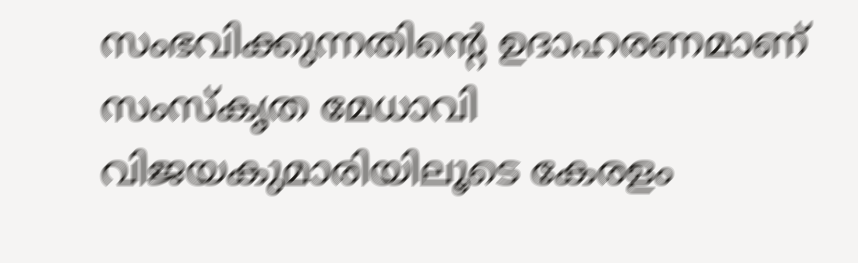സംഭവിക്കുന്നതിൻ്റെ ഉദാഹരണമാണ് സംസ്കൃത മേധാവി വിജയകുമാരിയിലൂടെ കേരളം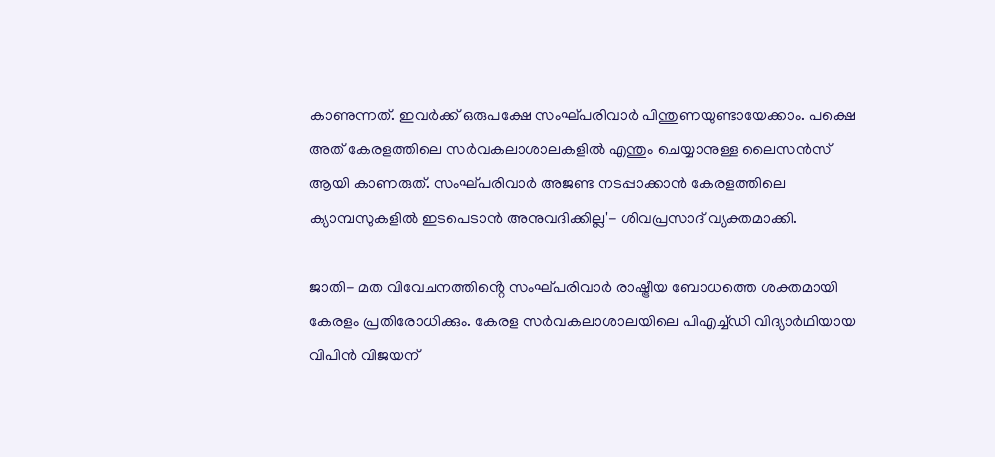കാണുന്നത്. ഇവർക്ക് ഒരുപക്ഷേ സംഘ്പരിവാർ പിന്തുണയുണ്ടായേക്കാം. പക്ഷെ അത് കേരളത്തിലെ സർവകലാശാലകളിൽ എന്തും ചെയ്യാനുള്ള ലൈസൻസ് ആയി കാണരുത്. സംഘ്പരിവാർ അജണ്ട നടപ്പാക്കാൻ കേരളത്തിലെ ക്യാമ്പസുകളിൽ ഇടപെടാൻ അനുവദിക്കില്ല'- ശിവപ്രസാദ് വ്യക്തമാക്കി.

ജാതി- മത വിവേചനത്തിൻ്റെ സംഘ്പരിവാർ രാഷ്ട്രീയ ബോധത്തെ ശക്തമായി കേരളം പ്രതിരോധിക്കും. കേരള സർവകലാശാലയിലെ പിഎച്ച്ഡി വിദ്യാർഥിയായ വിപിൻ വിജയന്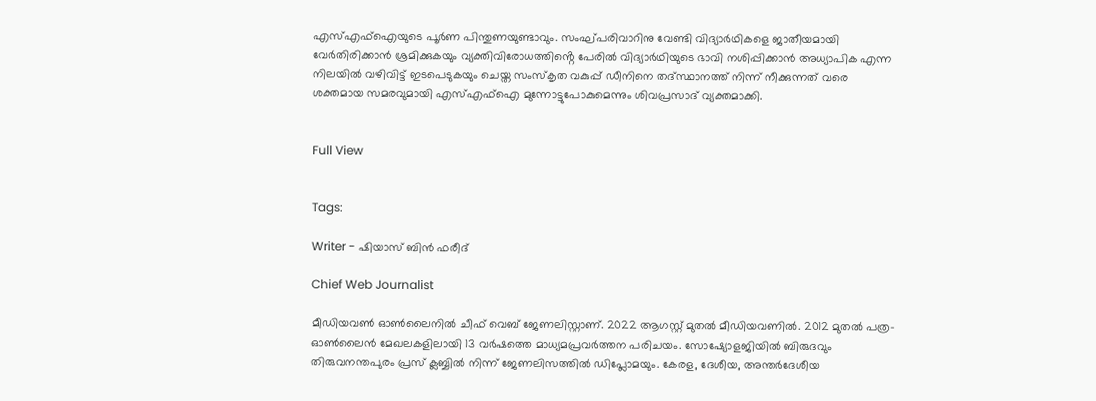എസ്എഫ്ഐയുടെ പൂർണ പിന്തുണയുണ്ടാവും. സംഘ്പരിവാറിനു വേണ്ടി വിദ്യാർഥികളെ ജാതീയമായി വേർതിരിക്കാൻ ശ്രമിക്കുകയും വ്യക്തിവിരോധത്തിൻ്റെ പേരിൽ വിദ്യാർഥിയുടെ ഭാവി നശിപ്പിക്കാൻ അധ്യാപിക എന്ന നിലയിൽ വഴിവിട്ട് ഇടപെടുകയും ചെയ്ത സംസ്കൃത വകുപ്പ് ഡീനിനെ തദ്സ്ഥാനത്ത് നിന്ന് നീക്കുന്നത് വരെ ശക്തമായ സമരവുമായി എസ്എഫ്ഐ മുന്നോട്ടുപോകുമെന്നും ശിവപ്രസാദ് വ്യക്തമാക്കി.


Full View


Tags:

Writer - ഷിയാസ് ബിന്‍ ഫരീദ്

Chief Web Journalist

മീഡിയവണ്‍ ഓണ്‍ലൈനില്‍ ചീഫ് വെബ് ജേണലിസ്റ്റാണ്. 2022 ആഗസ്റ്റ് മുതല്‍ മീഡിയവണില്‍. 2012 മുതല്‍ പത്ര- ഓണ്‍ലൈന്‍ മേഖലകളിലായി 13 വര്‍ഷത്തെ മാധ്യമപ്രവര്‍ത്തന പരിചയം. സോഷ്യോളജിയില്‍ ബിരുദവും തിരുവനന്തപുരം പ്രസ് ക്ലബ്ബില്‍ നിന്ന് ജേണലിസത്തില്‍ ഡിപ്ലോമയും. കേരള, ദേശീയ, അന്തര്‍ദേശീയ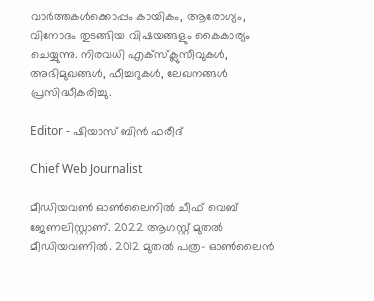വാര്‍ത്തകള്‍ക്കൊപ്പം കായികം, ആരോഗ്യം, വിനോദം തുടങ്ങിയ വിഷയങ്ങളും കൈകാര്യം ചെയ്യുന്നു. നിരവധി എക്സ്ക്ലുസീവുകള്‍, അഭിമുഖങ്ങള്‍, ഫീച്ചറുകള്‍, ലേഖനങ്ങള്‍ പ്രസിദ്ധീകരിച്ചു.

Editor - ഷിയാസ് ബിന്‍ ഫരീദ്

Chief Web Journalist

മീഡിയവണ്‍ ഓണ്‍ലൈനില്‍ ചീഫ് വെബ് ജേണലിസ്റ്റാണ്. 2022 ആഗസ്റ്റ് മുതല്‍ മീഡിയവണില്‍. 2012 മുതല്‍ പത്ര- ഓണ്‍ലൈന്‍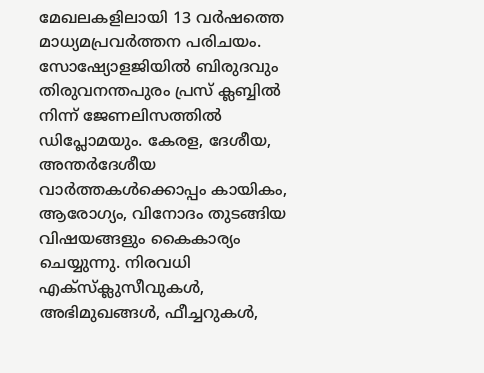മേഖലകളിലായി 13 വര്‍ഷത്തെ മാധ്യമപ്രവര്‍ത്തന പരിചയം. സോഷ്യോളജിയില്‍ ബിരുദവും തിരുവനന്തപുരം പ്രസ് ക്ലബ്ബില്‍ നിന്ന് ജേണലിസത്തില്‍ ഡിപ്ലോമയും. കേരള, ദേശീയ, അന്തര്‍ദേശീയ വാര്‍ത്തകള്‍ക്കൊപ്പം കായികം, ആരോഗ്യം, വിനോദം തുടങ്ങിയ വിഷയങ്ങളും കൈകാര്യം ചെയ്യുന്നു. നിരവധി എക്സ്ക്ലുസീവുകള്‍, അഭിമുഖങ്ങള്‍, ഫീച്ചറുകള്‍,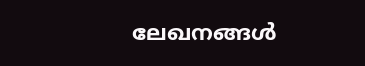ലേഖനങ്ങള്‍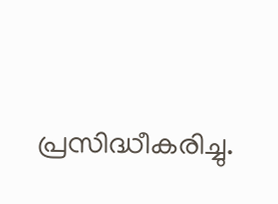പ്രസിദ്ധീകരിച്ചു.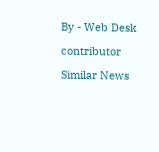By - Web Desk

contributor

Similar News